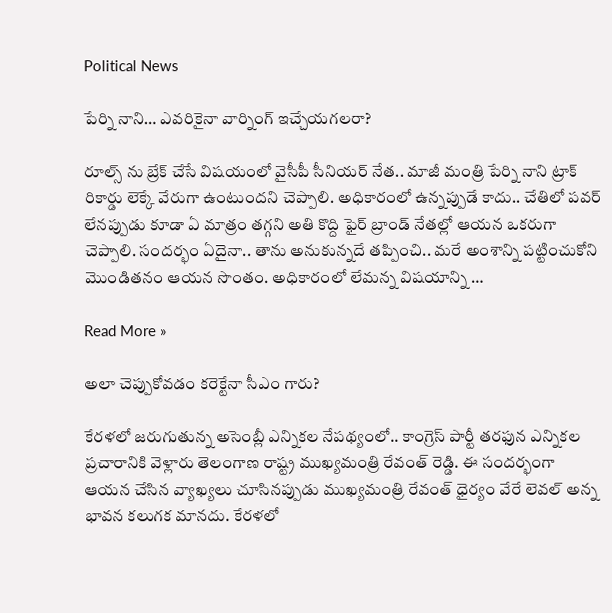Political News

పేర్ని నాని… ఎవరికైనా వార్నింగ్ ఇచ్చేయగలరా?

రూల్స్ ను బ్రేక్ చేసే విషయంలో వైసీపీ సీనియర్ నేత.. మాజీ మంత్రి పేర్ని నాని ట్రాక్ రికార్డు లెక్కే వేరుగా ఉంటుందని చెప్పాలి. అధికారంలో ఉన్నప్పుడే కాదు.. చేతిలో పవర్ లేనప్పుడు కూడా ఏ మాత్రం తగ్గని అతి కొద్ది ఫైర్ బ్రాండ్ నేతల్లో ఆయన ఒకరుగా చెప్పాలి. సందర్భం ఏదైనా.. తాను అనుకున్నదే తప్పించి.. మరే అంశాన్ని పట్టించుకోని మొండితనం ఆయన సొంతం. అధికారంలో లేమన్న విషయాన్ని …

Read More »

అలా చెప్పుకోవడం కరెక్టేనా సీఎం గారు?

కేరళలో జరుగుతున్న అసెంబ్లీ ఎన్నికల నేపథ్యంలో.. కాంగ్రెస్ పార్టీ తరఫున ఎన్నికల ప్రచారానికి వెళ్లారు తెలంగాణ రాష్ట్ర ముఖ్యమంత్రి రేవంత్ రెడ్డి. ఈ సందర్భంగా ఆయన చేసిన వ్యాఖ్యలు చూసినప్పుడు ముఖ్యమంత్రి రేవంత్ ధైర్యం వేరే లెవల్ అన్న భావన కలుగక మానదు. కేరళలో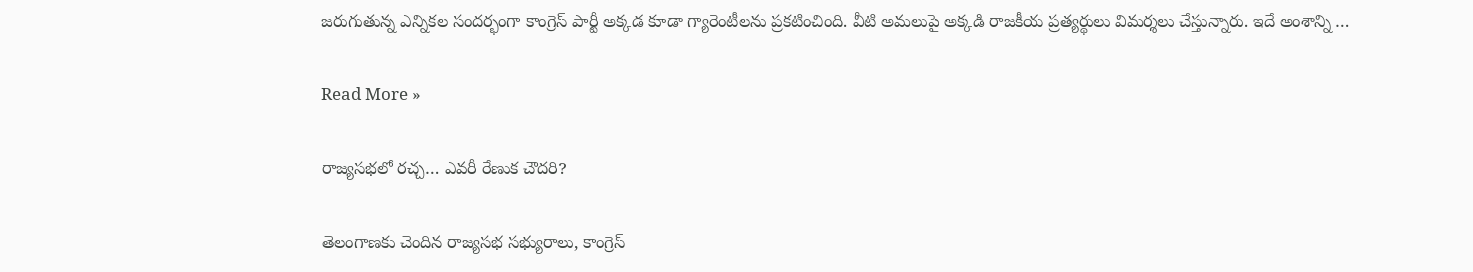జరుగుతున్న ఎన్నికల సందర్భంగా కాంగ్రెస్ పార్టీ అక్కడ కూడా గ్యారెంటీలను ప్రకటించింది. వీటి అమలుపై అక్కడి రాజకీయ ప్రత్యర్థులు విమర్శలు చేస్తున్నారు. ఇదే అంశాన్ని …

Read More »

రాజ్యసభలో రచ్చ… ఎవరీ రేణుక చౌదరి?

తెలంగాణ‌కు చెందిన రాజ్య‌స‌భ స‌భ్యురాలు, కాంగ్రెస్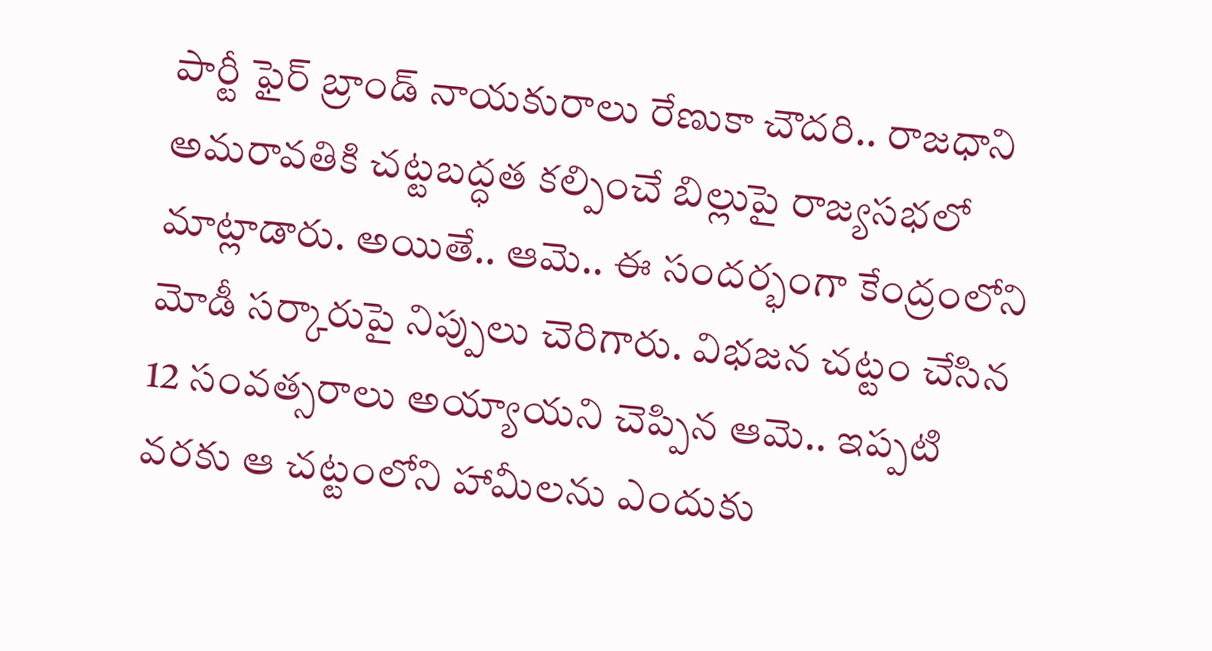పార్టీ ఫైర్ బ్రాండ్ నాయ‌కురాలు రేణుకా చౌద‌రి.. రాజ‌ధాని అమ‌రావ‌తికి చ‌ట్ట‌బద్ధత క‌ల్పించే బిల్లుపై రాజ్య‌స‌భ‌లో మాట్లాడారు. అయితే.. ఆమె.. ఈ సందర్భంగా కేంద్రంలోని మోడీ స‌ర్కారుపై నిప్పులు చెరిగారు. విభ‌జ‌న చ‌ట్టం చేసిన 12 సంవ‌త్స‌రాలు అయ్యాయ‌ని చెప్పిన ఆమె.. ఇప్ప‌టి వ‌ర‌కు ఆ చ‌ట్టంలోని హామీల‌ను ఎందుకు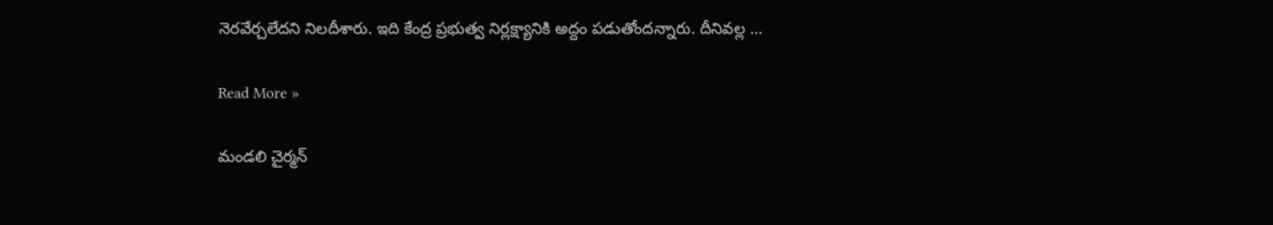నెర‌వేర్చ‌లేద‌ని నిల‌దీశారు. ఇది కేంద్ర ప్ర‌భుత్వ నిర్ల‌క్ష్యానికి అద్దం పడుతోంద‌న్నారు. దీనివ‌ల్ల …

Read More »

మండలి చైర్మన్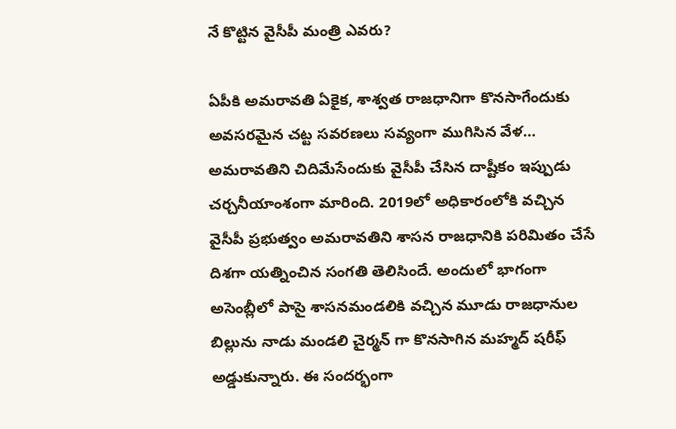నే కొట్టిన వైసీపీ మంత్రి ఎవరు?

ఏపీకి అమరావతి ఏకైక, శాశ్వత రాజధానిగా కొనసాగేందుకు అవసరమైన చట్ట సవరణలు సవ్యంగా ముగిసిన వేళ… అమరావతిని చిదిమేసేందుకు వైసీపీ చేసిన దాష్టీకం ఇప్పుడు చర్చనీయాంశంగా మారింది. 2019లో అధికారంలోకి వచ్చిన వైసీపీ ప్రభుత్వం అమరావతిని శాసన రాజధానికి పరిమితం చేసే దిశగా యత్నించిన సంగతి తెలిసిందే. అందులో భాగంగా అసెంబ్లీలో పాసై శాసనమండలికి వచ్చిన మూడు రాజధానుల బిల్లును నాడు మండలి చైర్మన్ గా కొనసాగిన మహ్మద్ షరీఫ్ అడ్డుకున్నారు. ఈ సందర్భంగా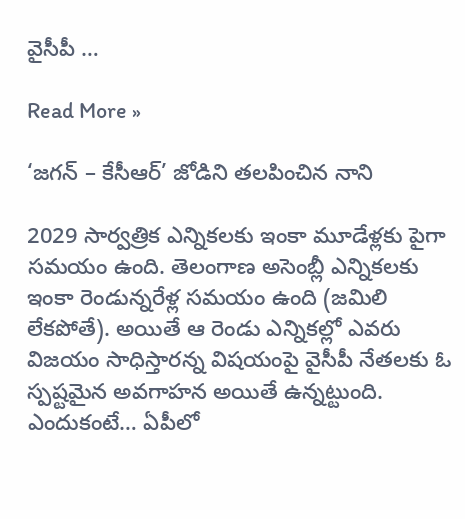వైసీపీ …

Read More »

‘జగన్ – కేసీఆర్’ జోడిని తలపించిన నాని

2029 సార్వత్రిక ఎన్నికలకు ఇంకా మూడేళ్లకు పైగా సమయం ఉంది. తెలంగాణ అసెంబ్లీ ఎన్నికలకు ఇంకా రెండున్నరేళ్ల సమయం ఉంది (జమిలి లేకపోతే). అయితే ఆ రెండు ఎన్నికల్లో ఎవరు విజయం సాధిస్తారన్న విషయంపై వైసీపీ నేతలకు ఓ స్పష్టమైన అవగాహన అయితే ఉన్నట్టుంది. ఎందుకంటే… ఏపీలో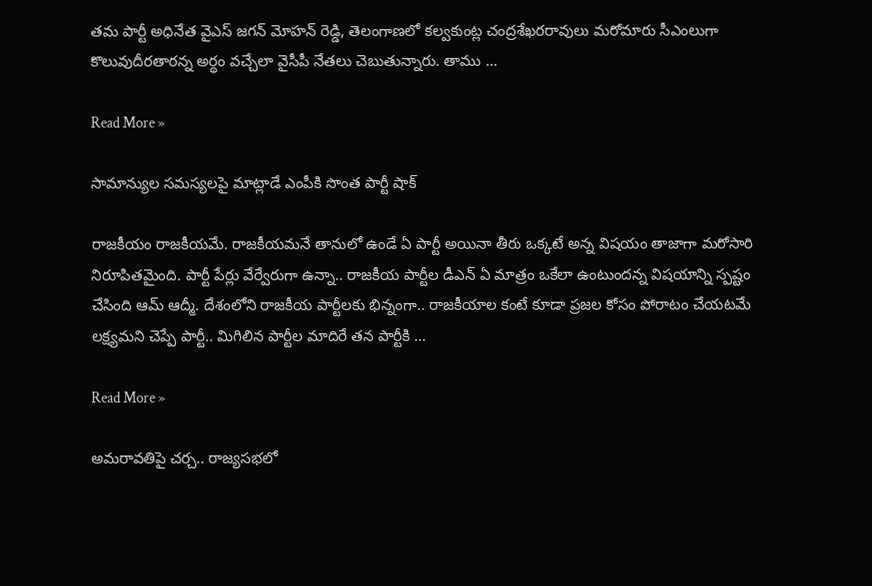తమ పార్టీ అధినేత వైఎస్ జగన్ మోహన్ రెడ్డి, తెలంగాణలో కల్వకుంట్ల చంద్రశేఖరరావులు మరోమారు సీఎంలుగా కొలువుదీరతారన్న అర్థం వచ్చేలా వైసీపీ నేతలు చెబుతున్నారు. తాము …

Read More »

సామాన్యుల సమస్యలపై మాట్లాడే ఎంపీకి సొంత పార్టీ షాక్

రాజకీయం రాజకీయమే. రాజకీయమనే తానులో ఉండే ఏ పార్టీ అయినా తీరు ఒక్కటే అన్న విషయం తాజాగా మరోసారి నిరూపితమైంది. పార్టీ పేర్లు వేర్వేరుగా ఉన్నా.. రాజకీయ పార్టీల డీఎన్ ఏ మాత్రం ఒకేలా ఉంటుందన్న విషయాన్ని స్పష్టం చేసింది ఆమ్ ఆద్మీ. దేశంలోని రాజకీయ పార్టీలకు భిన్నంగా.. రాజకీయాల కంటే కూడా ప్రజల కోసం పోరాటం చేయటమే లక్ష్యమని చెప్పే పార్టీ.. మిగిలిన పార్టీల మాదిరే తన పార్టీకి …

Read More »

అమ‌రావ‌తిపై చ‌ర్చ‌.. రాజ్య‌స‌భ‌లో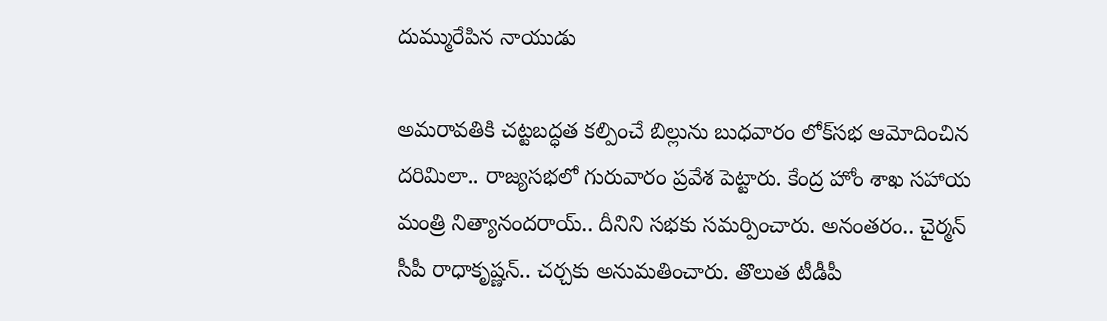దుమ్మురేపిన నాయుడు

అమ‌రావ‌తికి చ‌ట్ట‌బ‌ద్ధ‌త క‌ల్పించే బిల్లును బుధ‌వారం లోక్‌స‌భ ఆమోదించిన ద‌రిమిలా.. రాజ్య‌స‌భ‌లో గురువారం ప్ర‌వేశ పెట్టారు. కేంద్ర హోం శాఖ స‌హాయ‌ మంత్రి నిత్యానంద‌రాయ్‌.. దీనిని స‌భ‌కు స‌మ‌ర్పించారు. అనంత‌రం.. చైర్మ‌న్ సీపీ రాధాకృష్ణ‌న్‌.. చ‌ర్చ‌కు అనుమ‌తించారు. తొలుత టీడీపీ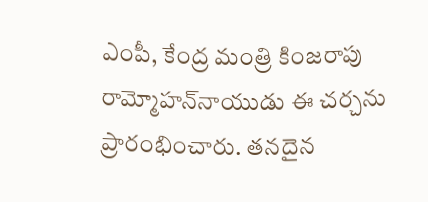ఎంపీ, కేంద్ర మంత్రి కింజ‌రాపు రామ్మోహ‌న్‌నాయుడు ఈ చ‌ర్చ‌ను ప్రారంభించారు. త‌న‌దైన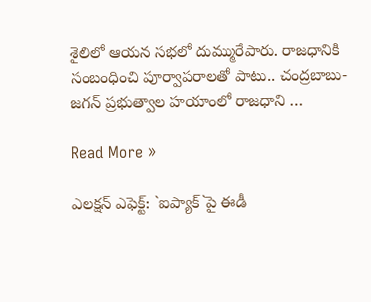శైలిలో ఆయ‌న స‌భ‌లో దుమ్మురేపారు. రాజ‌ధానికి సంబంధించి పూర్వాప‌రాల‌తో పాటు.. చంద్ర‌బాబు-జ‌గ‌న్ ప్ర‌భుత్వాల హ‌యాంలో రాజ‌ధాని …

Read More »

ఎల‌క్ష‌న్ ఎఫెక్ట్‌: `ఐప్యాక్`పై ఈడీ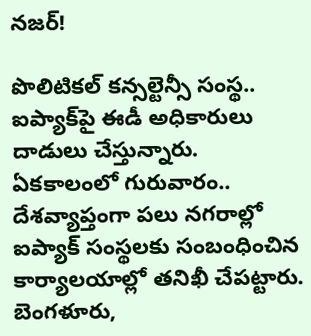న‌జ‌ర్‌!

పొలిటిక‌ల్ క‌న్స‌ల్టెన్సీ సంస్థ‌.. ఐప్యాక్‌పై ఈడీ అధికారులు దాడులు చేస్తున్నారు. ఏక‌కాలంలో గురువారం.. దేశ‌వ్యాప్తంగా ప‌లు న‌గ‌రాల్లో ఐప్యాక్ సంస్థ‌ల‌కు సంబంధించిన కార్యాలయాల్లో త‌నిఖీ చేప‌ట్టారు. బెంగ‌ళూరు,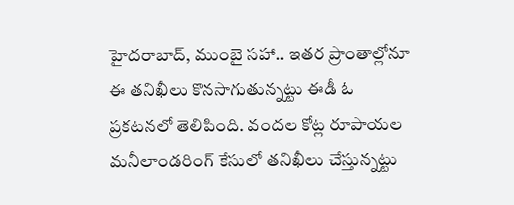హైద‌రాబాద్‌, ముంబై స‌హా.. ఇత‌ర ప్రాంతాల్లోనూ ఈ త‌నిఖీలు కొన‌సాగుతున్న‌ట్టు ఈడీ ఓ ప్ర‌క‌ట‌న‌లో తెలిపింది. వంద‌ల కోట్ల రూపాయ‌ల మనీలాండరింగ్ కేసులో త‌నిఖీలు చేస్తున్న‌ట్టు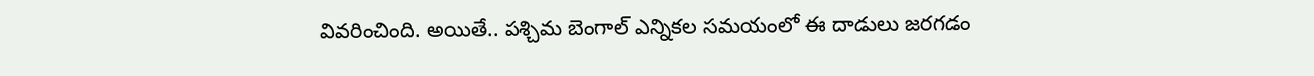వివ‌రించింది. అయితే.. ప‌శ్చిమ బెంగాల్ ఎన్నిక‌ల స‌మ‌యంలో ఈ దాడులు జ‌ర‌గ‌డం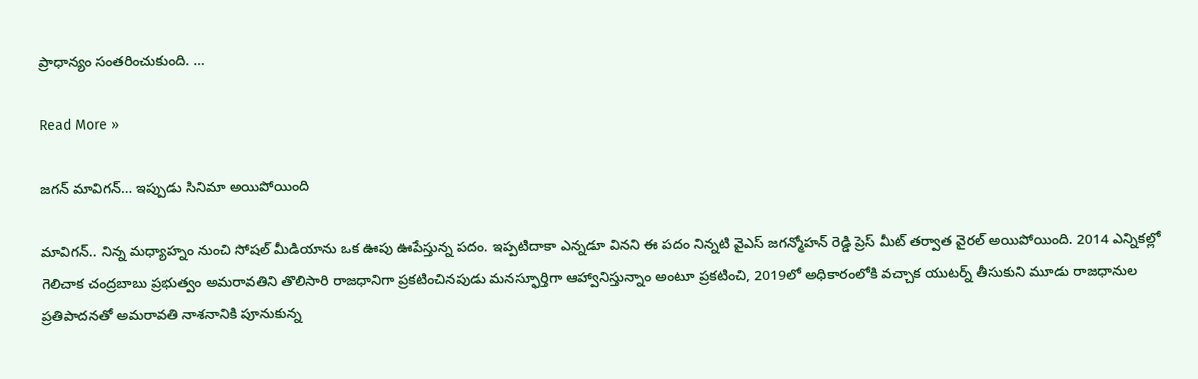ప్రాధాన్యం సంత‌రించుకుంది. …

Read More »

జగన్ మావిగన్… ఇప్పుడు సినిమా అయిపోయింది

మావిగన్.. నిన్న మధ్యాహ్నం నుంచి సోషల్ మీడియాను ఒక ఊపు ఊపేస్తున్న పదం. ఇప్పటిదాకా ఎన్నడూ వినని ఈ పదం నిన్నటి వైఎస్ జగన్మోహన్ రెడ్డి ప్రెస్ మీట్ తర్వాత వైరల్ అయిపోయింది. 2014 ఎన్నికల్లో గెలిచాక చంద్రబాబు ప్రభుత్వం అమరావతిని తొలిసారి రాజధానిగా ప్రకటించినపుడు మనస్ఫూర్తిగా ఆహ్వానిస్తున్నాం అంటూ ప్రకటించి, 2019లో అధికారంలోకి వచ్చాక యుటర్న్ తీసుకుని మూడు రాజధానుల ప్రతిపాదనతో అమరావతి నాశనానికి పూనుకున్న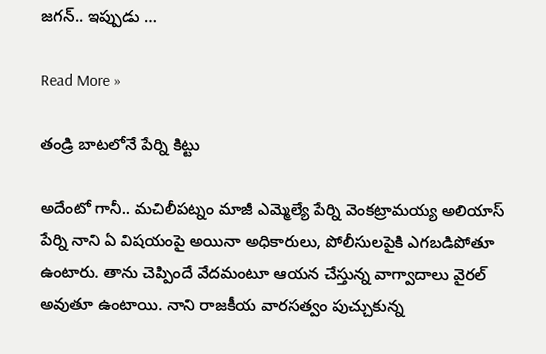జగన్.. ఇప్పుడు …

Read More »

తండ్రి బాటలోనే పేర్ని కిట్టు

అదేంటో గానీ.. మచిలీపట్నం మాజీ ఎమ్మెల్యే పేర్ని వెంకట్రామయ్య అలియాస్ పేర్ని నాని ఏ విషయంపై అయినా అధికారులు, పోలీసులపైకి ఎగబడిపోతూ ఉంటారు. తాను చెప్పిందే వేదమంటూ ఆయన చేస్తున్న వాగ్వాదాలు వైరల్ అవుతూ ఉంటాయి. నాని రాజకీయ వారసత్వం పుచ్చుకున్న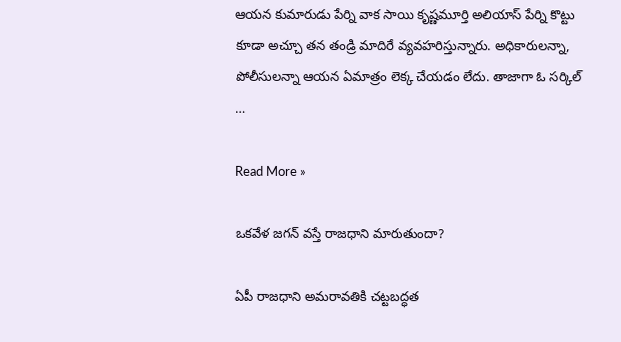ఆయన కుమారుడు పేర్ని వాక సాయి కృష్ణమూర్తి అలియాస్ పేర్ని కొట్టు కూడా అచ్చూ తన తండ్రి మాదిరే వ్యవహరిస్తున్నారు. అధికారులన్నా, పోలీసులన్నా ఆయన ఏమాత్రం లెక్క చేయడం లేదు. తాజాగా ఓ సర్కిల్ …

Read More »

ఒకవేళ జగన్ వస్తే రాజధాని మారుతుందా?

ఏపీ రాజ‌ధాని అమ‌రావ‌తికి చ‌ట్ట‌బద్ధ‌త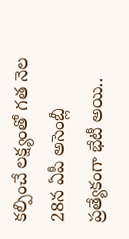క‌ల్పించే ల‌క్ష్యంతో గ‌త నెల 28న ఏపీ అసెంబ్లీ ప్ర‌త్యేకంగా భేటీ అయి..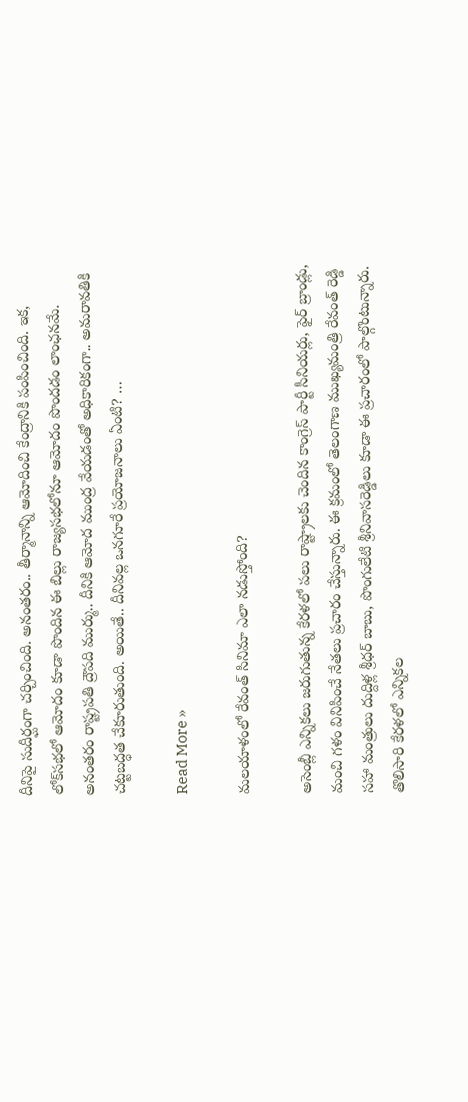దీనిపై సుదీర్ఘంగా చ‌ర్చించింది. అనంత‌రం.. తీర్మానాన్ని ఆమోదించి కేంద్రానికి పంపించింది. ఇక‌, లోక్‌స‌భ‌లో ఆమోదం కూడా పొందిన ఈ బిల్లు రాజ్య‌స‌భ‌లోనూ ఆమోదం పొంద‌డం లాంఛ‌న‌మే. అనంత‌రం రాష్ట్ర‌ప‌తి ద్రౌప‌ది ముర్ము.. దీనికి ఆమోద ముంద్ర వేయ‌డంతో అధికారికంగా.. అమ‌రావ‌తికి చ‌ట్ట‌బ‌ద్ధ‌త చేకూరుతుంది. అయితే.. దీనివ‌ల్ల ఒన‌గూరే ప్ర‌యోజ‌నాలు ఏంటి? …

Read More »

మలయాళంలో రేవంత్ సినిమా ఎలా నడుస్తోంది?

అసెంబ్లీ ఎన్నికలు జరుగుతున్న కేరళలో పలు రాష్ట్రాలకు చెందిన కాంగ్రెస్ పార్టీ సీనియర్లు, ఫైర్ బ్రాండ్లు, మంచి గళం వినిపించే నేతలు ప్రచారం చేస్తున్నారు. ఈ క్రమంలో తెలంగాణ ముఖ్యమంత్రి రేవంత్ రెడ్డి సహా మంత్రులు దుద్దిళ్ల శ్రీధర్ బాబు, పొంగులేటి శ్రీనివాసరెడ్డిలు కూడా ఈ ప్రచారంలో పాల్గొంటున్నారు. తొలిసారి కేరళలో ఎన్నికల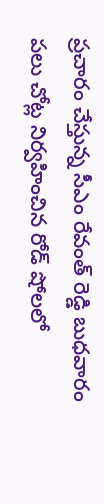ప్రచారం చేస్తున్న సీఎం రేవంత్ రెడ్డి బుధవారం పలు చోట్ల నిర్వహించిన రోడ్ షోలలో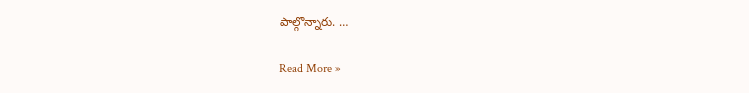పాల్గొన్నారు. …

Read More »